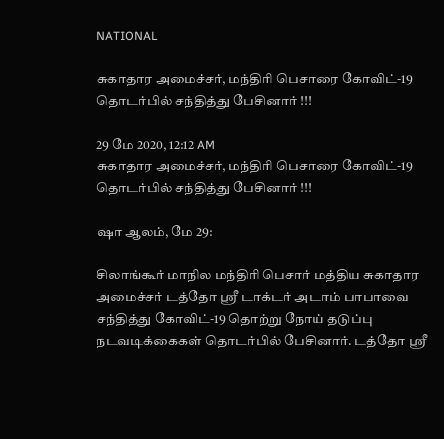NATIONAL

சுகாதார அமைச்சர், மந்திரி பெசாரை கோவிட்-19 தொடர்பில் சந்தித்து பேசினார் !!!

29 மே 2020, 12:12 AM
சுகாதார அமைச்சர், மந்திரி பெசாரை கோவிட்-19 தொடர்பில் சந்தித்து பேசினார் !!!

ஷா ஆலம், மே 29:

சிலாங்கூர் மாநில மந்திரி பெசார் மத்திய சுகாதார அமைச்சர் டத்தோ ஸ்ரீ டாக்டர் அடாம் பாபாவை சந்தித்து கோவிட்-19 தொற்று நோய் தடுப்பு நடவடிக்கைகள் தொடர்பில் பேசினார். டத்தோ ஸ்ரீ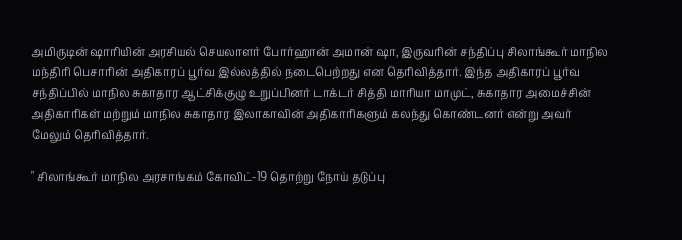அமிருடின் ஷாரியின் அரசியல் செயலாளர் போர்ஹான் அமான் ஷா, இருவரின் சந்திப்பு சிலாங்கூர் மாநில மந்திரி பெசாரின் அதிகாரப் பூர்வ இல்லத்தில் நடைபெற்றது என தெரிவித்தார். இந்த அதிகாரப் பூர்வ சந்திப்பில் மாநில சுகாதார ஆட்சிக்குழு உறுப்பினர் டாக்டர் சித்தி மாரியா மாமுட், சுகாதார அமைச்சின் அதிகாரிகள் மற்றும் மாநில சுகாதார இலாகாவின் அதிகாரிகளும் கலந்து கொண்டனர் என்று அவர் மேலும் தெரிவித்தார்.

" சிலாங்கூர் மாநில அரசாங்கம் கோவிட்-19 தொற்று நோய் தடுப்பு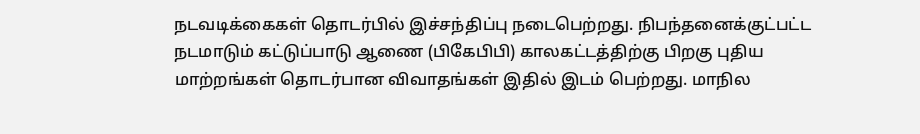நடவடிக்கைகள் தொடர்பில் இச்சந்திப்பு நடைபெற்றது. நிபந்தனைக்குட்பட்ட  நடமாடும் கட்டுப்பாடு ஆணை (பிகேபிபி) காலகட்டத்திற்கு பிறகு புதிய மாற்றங்கள் தொடர்பான விவாதங்கள் இதில் இடம் பெற்றது. மாநில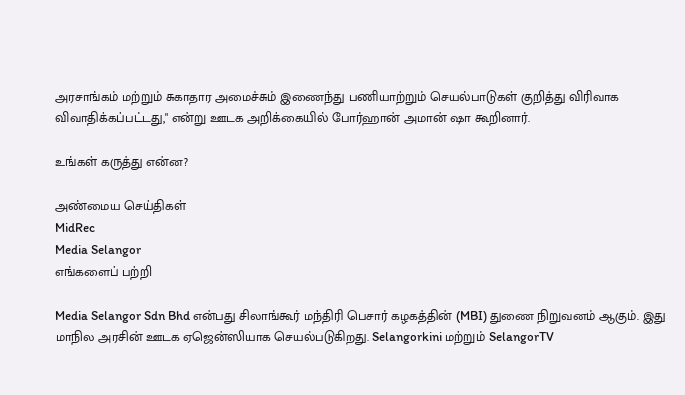அரசாங்கம் மற்றும் சுகாதார அமைச்சும் இணைந்து பணியாற்றும் செயல்பாடுகள் குறித்து விரிவாக விவாதிக்கப்பட்டது," என்று ஊடக அறிக்கையில் போர்ஹான் அமான் ஷா கூறினார்.

உங்கள் கருத்து என்ன?

அண்மைய செய்திகள்
MidRec
Media Selangor
எங்களைப் பற்றி

Media Selangor Sdn Bhd என்பது சிலாங்கூர் மந்திரி பெசார் கழகத்தின் (MBI) துணை நிறுவனம் ஆகும். இது மாநில அரசின் ஊடக ஏஜென்ஸியாக செயல்படுகிறது. Selangorkini மற்றும் SelangorTV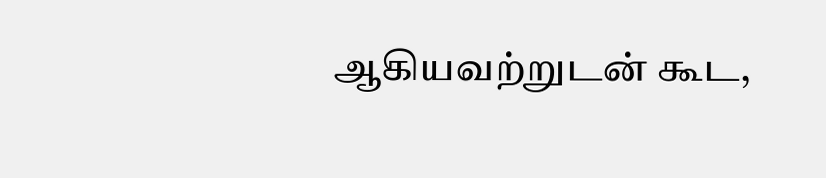ஆகியவற்றுடன் கூட,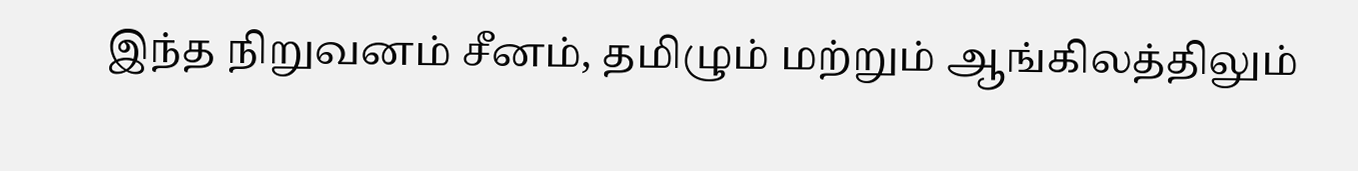இந்த நிறுவனம் சீனம், தமிழும் மற்றும் ஆங்கிலத்திலும்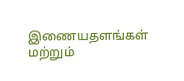இணையதளங்கள் மற்றும்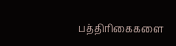பத்திரிகைகளை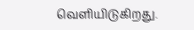வெளியிடுகிறது.